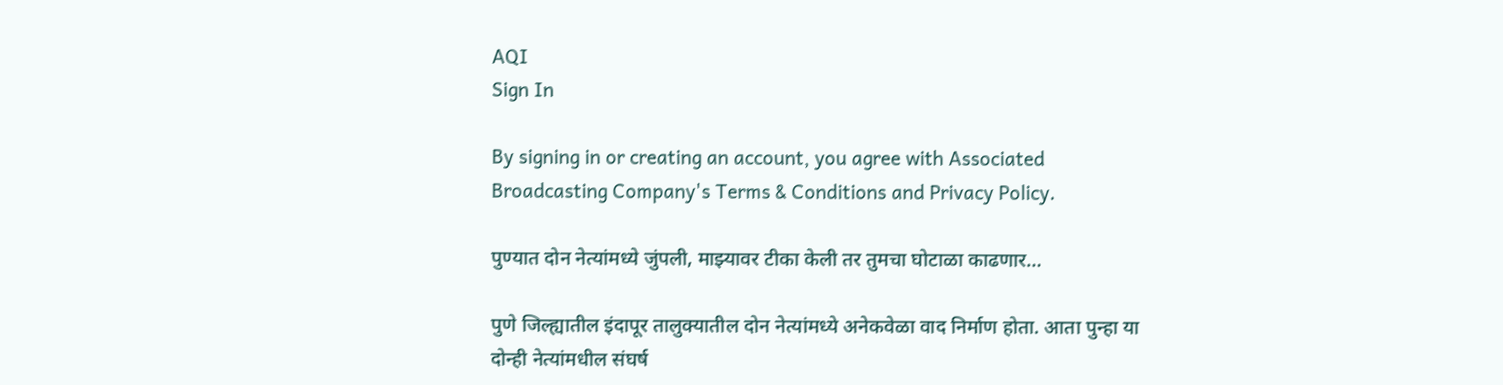AQI
Sign In

By signing in or creating an account, you agree with Associated Broadcasting Company's Terms & Conditions and Privacy Policy.

पुण्यात दोन नेत्यांमध्ये जुंपली, माझ्यावर टीका केली तर तुमचा घोटाळा काढणार…

पुणे जिल्ह्यातील इंदापूर तालुक्यातील दोन नेत्यांमध्ये अनेकवेळा वाद निर्माण होता. आता पुन्हा या दोन्ही नेत्यांमधील संघर्ष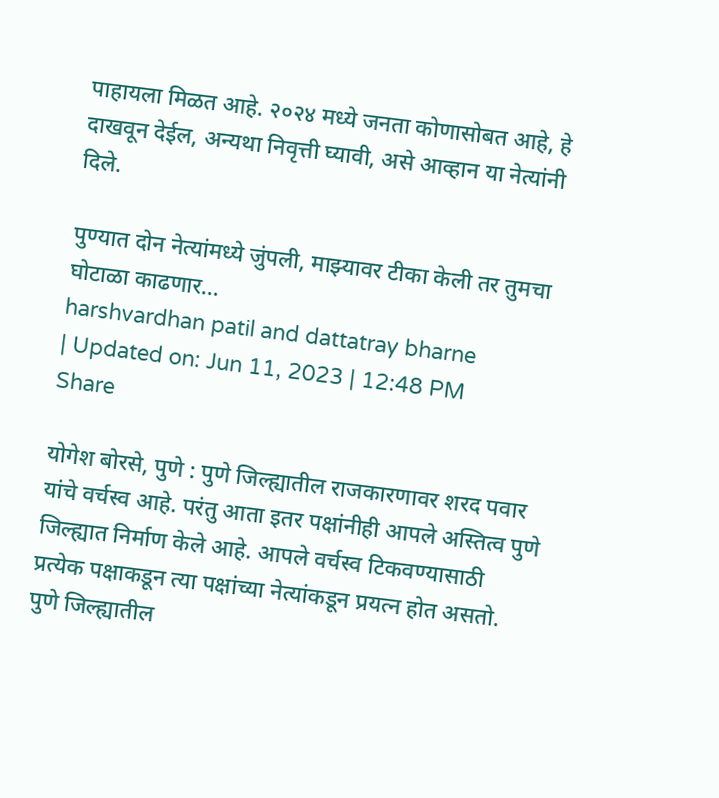पाहायला मिळत आहे. २०२४ मध्ये जनता कोणासोबत आहे, हे दाखवून देईल, अन्यथा निवृत्ती घ्यावी, असे आव्हान या नेत्यांनी दिले.

पुण्यात दोन नेत्यांमध्ये जुंपली, माझ्यावर टीका केली तर तुमचा घोटाळा काढणार...
harshvardhan patil and dattatray bharne
| Updated on: Jun 11, 2023 | 12:48 PM
Share

योगेश बोरसे, पुणे : पुणे जिल्ह्यातील राजकारणावर शरद पवार यांचे वर्चस्व आहे. परंतु आता इतर पक्षांनीही आपले अस्तित्व पुणे जिल्ह्यात निर्माण केले आहे. आपले वर्चस्व टिकवण्यासाठी प्रत्येक पक्षाकडून त्या पक्षांच्या नेत्यांकडून प्रयत्न होत असतो. पुणे जिल्ह्यातील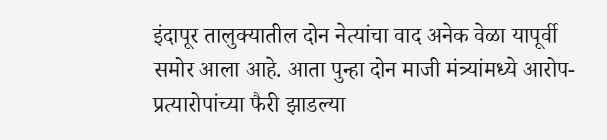इंदापूर तालुक्यातील दोन नेत्यांचा वाद अनेक वेळा यापूर्वी समोर आला आहे. आता पुन्हा दोन माजी मंत्र्यांमध्ये आरोप-प्रत्यारोपांच्या फैरी झाडल्या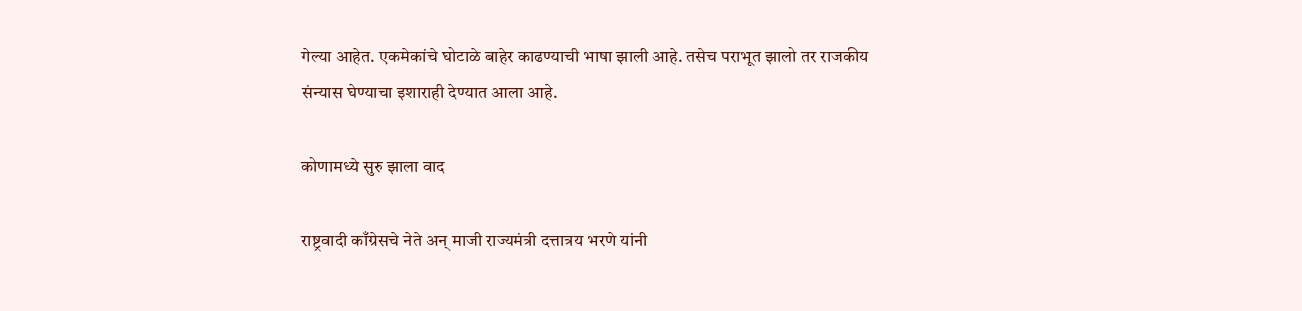गेल्या आहेत. एकमेकांचे घोटाळे बाहेर काढण्याची भाषा झाली आहे. तसेच पराभूत झालो तर राजकीय संन्यास घेण्याचा इशाराही देण्यात आला आहे.

कोणामध्ये सुरु झाला वाद

राष्ट्रवादी काँग्रेसचे नेते अन् माजी राज्यमंत्री दत्तात्रय भरणे यांनी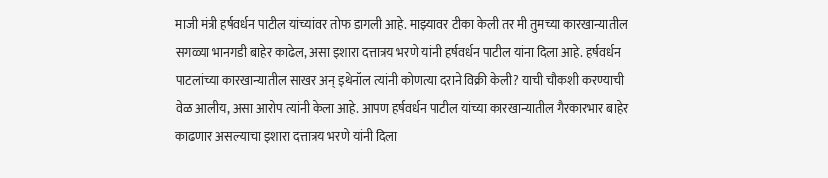माजी मंत्री हर्षवर्धन पाटील यांच्यांवर तोफ डागली आहे. माझ्यावर टीका केली तर मी तुमच्या कारखान्यातील सगळ्या भानगडी बाहेर काढेल, असा इशारा दत्तात्रय भरणे यांनी हर्षवर्धन पाटील यांना दिला आहे. हर्षवर्धन पाटलांच्या कारखान्यातील साखर अन् इथेनॉल त्यांनी कोणत्या दराने विक्री केली? याची चौकशी करण्याची वेळ आलीय, असा आरोप त्यांनी केला आहे. आपण हर्षवर्धन पाटील यांच्या कारखान्यातील गैरकारभार बाहेर काढणार असल्याचा इशारा दत्तात्रय भरणे यांनी दिला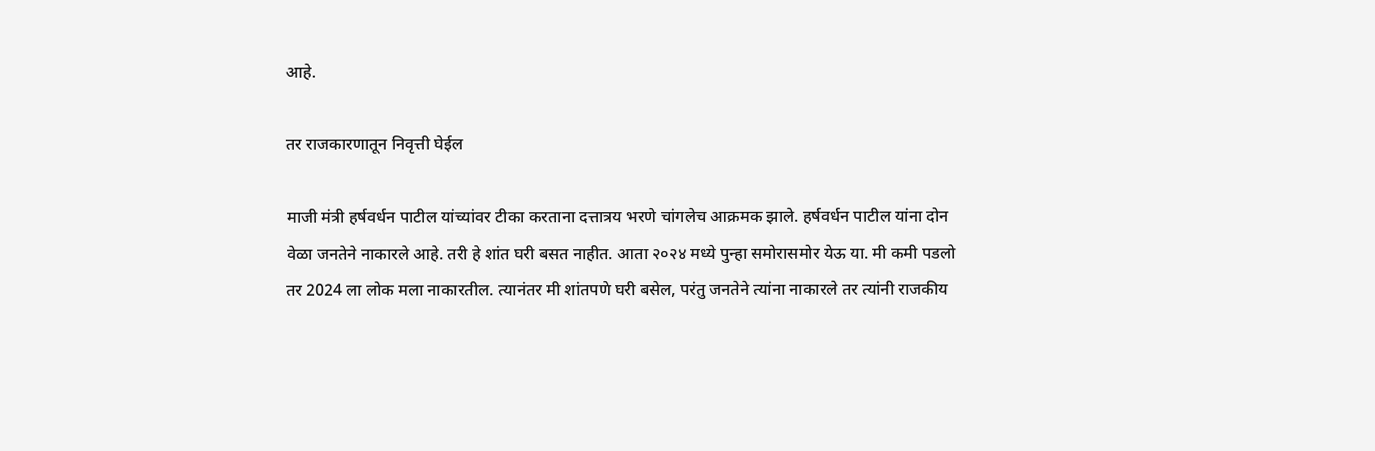आहे.

तर राजकारणातून निवृत्ती घेईल

माजी मंत्री हर्षवर्धन पाटील यांच्यांवर टीका करताना दत्तात्रय भरणे चांगलेच आक्रमक झाले. हर्षवर्धन पाटील यांना दोन वेळा जनतेने नाकारले आहे. तरी हे शांत घरी बसत नाहीत. आता २०२४ मध्ये पुन्हा समोरासमोर येऊ या. मी कमी पडलो तर 2024 ला लोक मला नाकारतील. त्यानंतर मी शांतपणे घरी बसेल, परंतु जनतेने त्यांना नाकारले तर त्यांनी राजकीय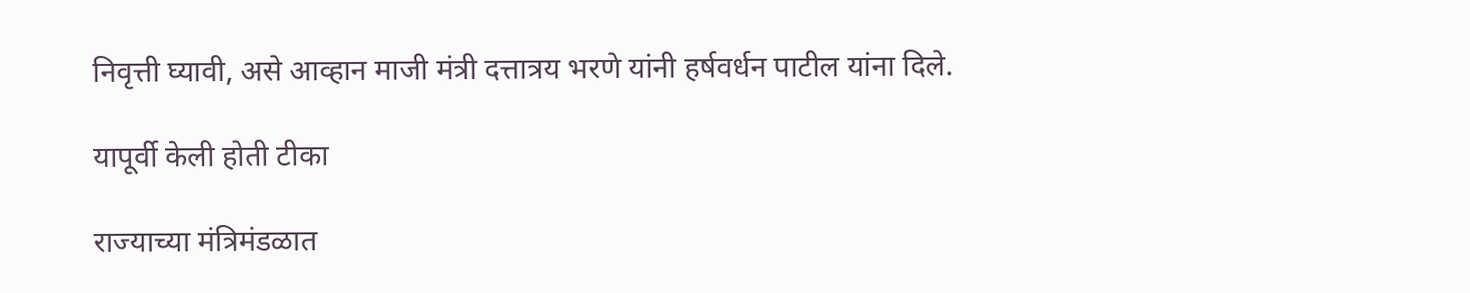निवृत्ती घ्यावी, असे आव्हान माजी मंत्री दत्तात्रय भरणे यांनी हर्षवर्धन पाटील यांना दिले.

यापूर्वी केली होती टीका

राज्याच्या मंत्रिमंडळात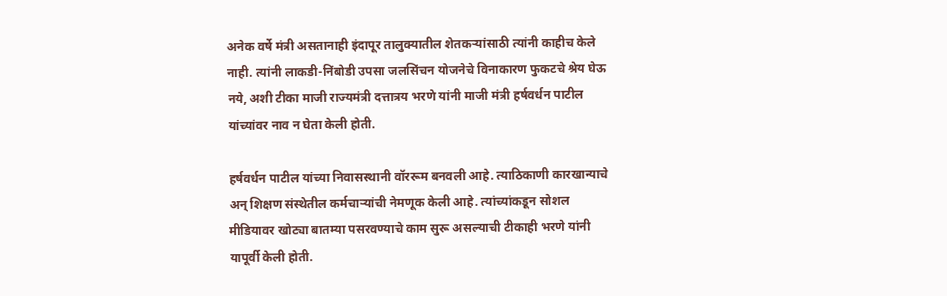अनेक वर्षे मंत्री असतानाही इंदापूर तालुक्यातील शेतकऱ्यांसाठी त्यांनी काहीच केले नाही. त्यांनी लाकडी-निंबोडी उपसा जलसिंचन योजनेचे विनाकारण फुकटचे श्रेय घेऊ नये, अशी टीका माजी राज्यमंत्री दत्तात्रय भरणे यांनी माजी मंत्री हर्षवर्धन पाटील यांच्यांवर नाव न घेता केली होती.

हर्षवर्धन पाटील यांच्या निवासस्थानी वॉररूम बनवली आहे. त्याठिकाणी कारखान्याचे अन् शिक्षण संस्थेतील कर्मचार्‍यांची नेमणूक केली आहे. त्यांच्यांकडून सोशल मीडियावर खोट्या बातम्या पसरवण्याचे काम सुरू असल्याची टीकाही भरणे यांनी यापूर्वी केली होती.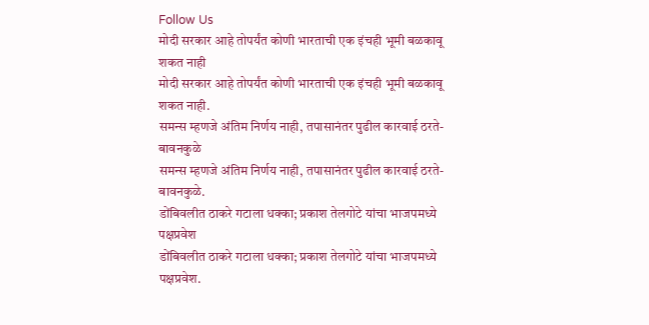Follow Us
मोदी सरकार आहे तोपर्यंत कोणी भारताची एक इंचही भूमी बळकावू शकत नाही
मोदी सरकार आहे तोपर्यंत कोणी भारताची एक इंचही भूमी बळकावू शकत नाही.
समन्स म्हणजे अंतिम निर्णय नाही, तपासानंतर पुढील कारवाई ठरते- बावनकुळे
समन्स म्हणजे अंतिम निर्णय नाही, तपासानंतर पुढील कारवाई ठरते- बावनकुळे.
डोंबिवलीत ठाकरे गटाला धक्का; प्रकाश तेलगोटे यांचा भाजपमध्ये पक्षप्रवेश
डोंबिवलीत ठाकरे गटाला धक्का; प्रकाश तेलगोटे यांचा भाजपमध्ये पक्षप्रवेश.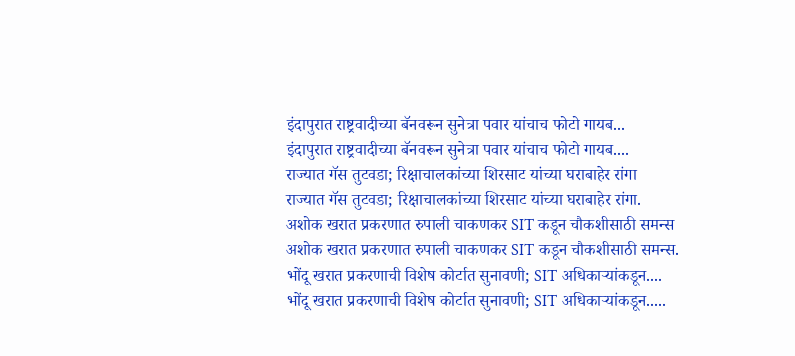इंदापुरात राष्ट्रवादीच्या बॅनवरून सुनेत्रा पवार यांचाच फोटो गायब...
इंदापुरात राष्ट्रवादीच्या बॅनवरून सुनेत्रा पवार यांचाच फोटो गायब....
राज्यात गॅस तुटवडा; रिक्षाचालकांच्या शिरसाट यांच्या घराबाहेर रांगा
राज्यात गॅस तुटवडा; रिक्षाचालकांच्या शिरसाट यांच्या घराबाहेर रांगा.
अशोक खरात प्रकरणात रुपाली चाकणकर SIT कडून चौकशीसाठी समन्स
अशोक खरात प्रकरणात रुपाली चाकणकर SIT कडून चौकशीसाठी समन्स.
भोंदू खरात प्रकरणाची विशेष कोर्टात सुनावणी; SIT अधिकाऱ्यांकडून....
भोंदू खरात प्रकरणाची विशेष कोर्टात सुनावणी; SIT अधिकाऱ्यांकडून.....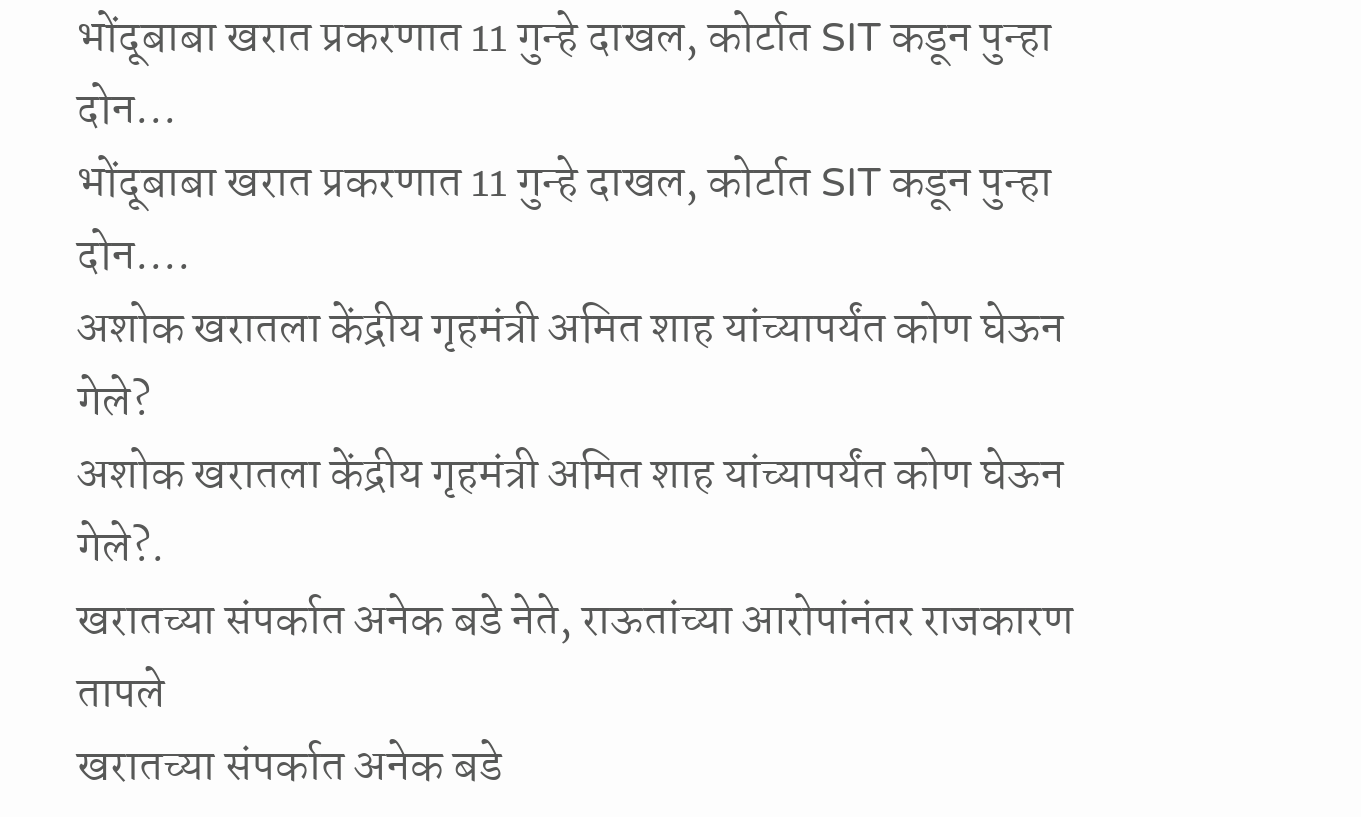भोंदूबाबा खरात प्रकरणात 11 गुन्हे दाखल, कोर्टात SIT कडून पुन्हा दोन...
भोंदूबाबा खरात प्रकरणात 11 गुन्हे दाखल, कोर्टात SIT कडून पुन्हा दोन....
अशोक खरातला केंद्रीय गृहमंत्री अमित शाह यांच्यापर्यंत कोण घेऊन गेले?
अशोक खरातला केंद्रीय गृहमंत्री अमित शाह यांच्यापर्यंत कोण घेऊन गेले?.
खरातच्या संपर्कात अनेक बडे नेते, राऊतांच्या आरोपांनंतर राजकारण तापले
खरातच्या संपर्कात अनेक बडे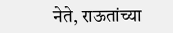नेते, राऊतांच्या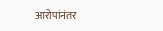आरोपांनंतर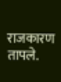राजकारण तापले.